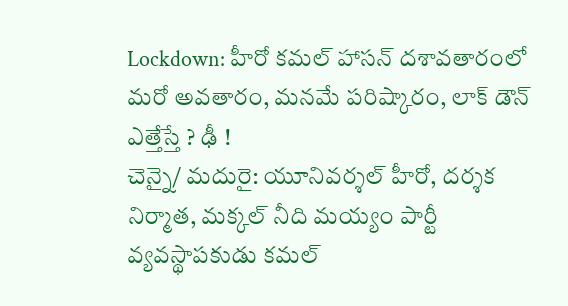Lockdown: హీరో కమల్ హాసన్ దశావతారంలో మరో అవతారం, మనమే పరిష్కారం, లాక్ డౌన్ ఎత్తేస్తే ? ఢీ !
చెన్నై/ మదురై: యూనివర్శల్ హీరో, దర్శక నిర్మాత, మక్కల్ నీది మయ్యం పార్టీ వ్యవస్థాపకుడు కమల్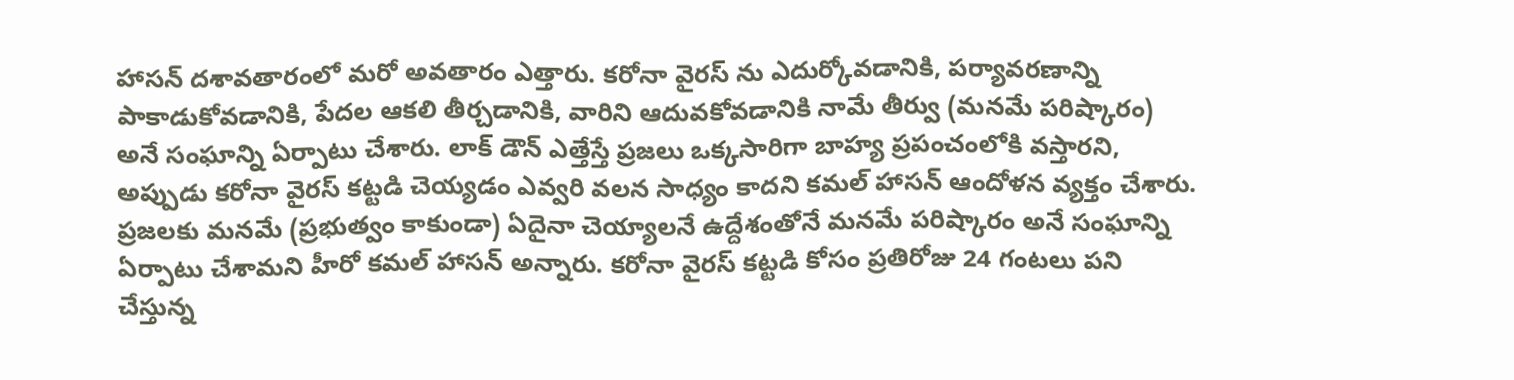హాసన్ దశావతారంలో మరో అవతారం ఎత్తారు. కరోనా వైరస్ ను ఎదుర్కోవడానికి, పర్యావరణాన్ని పాకాడుకోవడానికి, పేదల ఆకలి తీర్చడానికి, వారిని ఆదువకోవడానికి నామే తీర్వు (మనమే పరిష్కారం) అనే సంఘాన్ని ఏర్పాటు చేశారు. లాక్ డౌన్ ఎత్తేస్తే ప్రజలు ఒక్కసారిగా బాహ్య ప్రపంచంలోకి వస్తారని, అప్పుడు కరోనా వైరస్ కట్టడి చెయ్యడం ఎవ్వరి వలన సాధ్యం కాదని కమల్ హాసన్ ఆందోళన వ్యక్తం చేశారు. ప్రజలకు మనమే (ప్రభుత్వం కాకుండా) ఏదైనా చెయ్యాలనే ఉద్దేశంతోనే మనమే పరిష్కారం అనే సంఘాన్ని ఏర్పాటు చేశామని హీరో కమల్ హాసన్ అన్నారు. కరోనా వైరస్ కట్టడి కోసం ప్రతిరోజు 24 గంటలు పని చేస్తున్న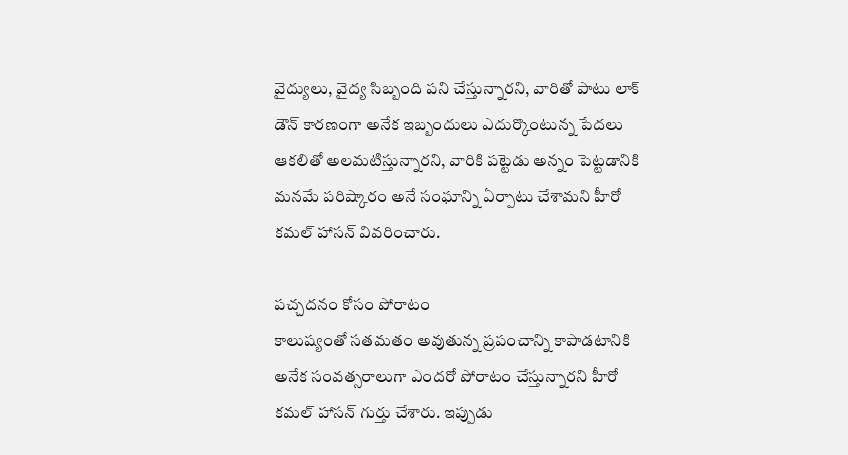వైద్యులు, వైద్య సిబ్బంది పని చేస్తున్నారని, వారితో పాటు లాక్ డౌన్ కారణంగా అనేక ఇబ్బందులు ఎదుర్కొంటున్న పేదలు ఆకలితో అలమటిస్తున్నారని, వారికి పట్టెడు అన్నం పెట్టడానికి మనమే పరిష్కారం అనే సంఘాన్ని ఏర్పాటు చేశామని హీరో కమల్ హాసన్ వివరించారు.

పచ్చదనం కోసం పోరాటం
కాలుష్యంతో సతమతం అవుతున్న ప్రపంచాన్ని కాపాడటానికి అనేక సంవత్సరాలుగా ఎందరో పోరాటం చేస్తున్నారని హీరో కమల్ హాసన్ గుర్తు చేశారు. ఇప్పుడు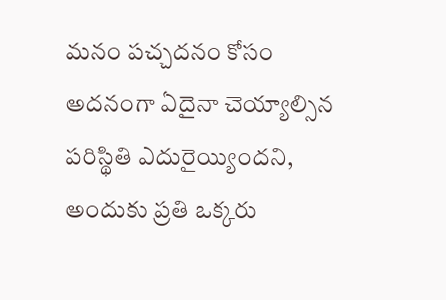మనం పచ్చదనం కోసం అదనంగా ఏదైనా చెయ్యాల్సిన పరిస్థితి ఎదురైయ్యిందని, అందుకు ప్రతి ఒక్కరు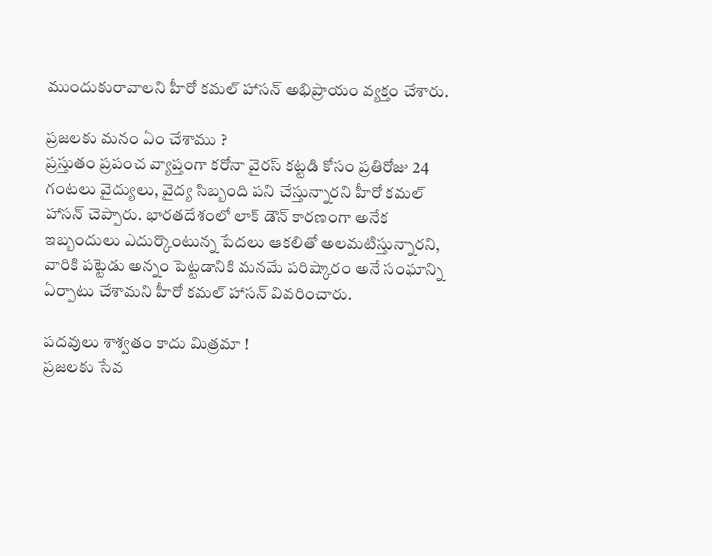ముందుకురావాలని హీరో కమల్ హాసన్ అభిప్రాయం వ్యక్తం చేశారు.

ప్రజలకు మనం ఏం చేశాము ?
ప్రస్తుతం ప్రపంచ వ్యాప్తంగా కరోనా వైరస్ కట్టడి కోసం ప్రతిరోజు 24 గంటలు వైద్యులు, వైద్య సిబ్బంది పని చేస్తున్నారని హీరో కమల్ హాసన్ చెప్పారు. భారతదేశంలో లాక్ డౌన్ కారణంగా అనేక ఇబ్బందులు ఎదుర్కొంటున్న పేదలు ఆకలితో అలమటిస్తున్నారని, వారికి పట్టెడు అన్నం పెట్టడానికి మనమే పరిష్కారం అనే సంఘాన్ని ఏర్పాటు చేశామని హీరో కమల్ హాసన్ వివరించారు.

పదవులు శాశ్వతం కాదు మిత్రమా !
ప్రజలకు సేవ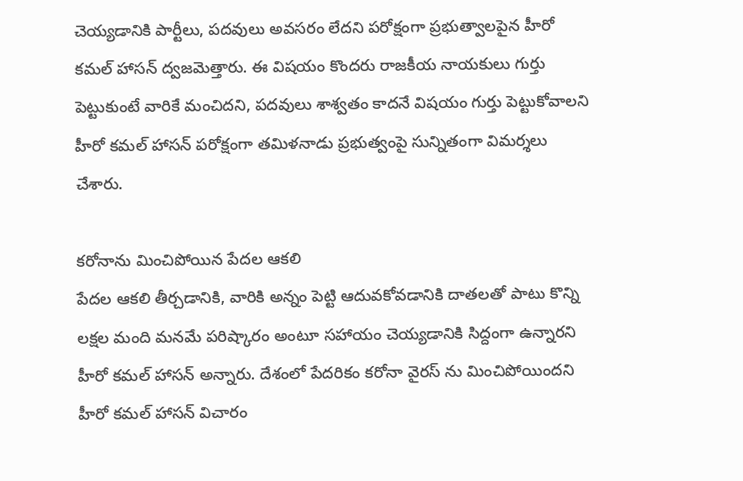చెయ్యడానికి పార్టీలు, పదవులు అవసరం లేదని పరోక్షంగా ప్రభుత్వాలపైన హీరో కమల్ హాసన్ ద్వజమెత్తారు. ఈ విషయం కొందరు రాజకీయ నాయకులు గుర్తు పెట్టుకుంటే వారికే మంచిదని, పదవులు శాశ్వతం కాదనే విషయం గుర్తు పెట్టుకోవాలని హీరో కమల్ హాసన్ పరోక్షంగా తమిళనాడు ప్రభుత్వంపై సున్నితంగా విమర్శలు చేశారు.

కరోనాను మించిపోయిన పేదల ఆకలి
పేదల ఆకలి తీర్చడానికి, వారికి అన్నం పెట్టి ఆదువకోవడానికి దాతలతో పాటు కొన్ని లక్షల మంది మనమే పరిష్కారం అంటూ సహాయం చెయ్యడానికి సిద్దంగా ఉన్నారని హీరో కమల్ హాసన్ అన్నారు. దేశంలో పేదరికం కరోనా వైరస్ ను మించిపోయిందని హీరో కమల్ హాసన్ విచారం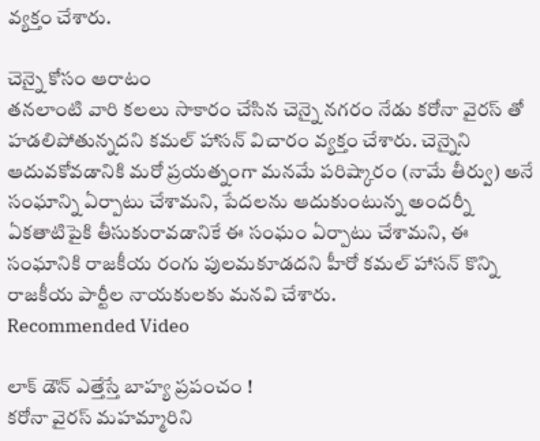వ్యక్తం చేశారు.

చెన్నై కోసం ఆరాటం
తనలాంటి వారి కలలు సాకారం చేసిన చెన్నై నగరం నేడు కరోనా వైరస్ తో హడలిపోతున్నదని కమల్ హాసన్ విచారం వ్యక్తం చేశారు. చెన్నైని ఆదువకోవడానికి మరో ప్రయత్నంగా మనమే పరిష్కారం (నామే తీర్వు) అనే సంఘాన్ని ఏర్పాటు చేశామని, పేదలను ఆదుకుంటున్న అందర్నీ ఏకతాటిపైకి తీసుకురావడానికే ఈ సంఘం ఏర్పాటు చేశామని, ఈ సంఘానికి రాజకీయ రంగు పులమకూడదని హీరో కమల్ హాసన్ కొన్ని రాజకీయ పార్టీల నాయకులకు మనవి చేశారు.
Recommended Video

లాక్ డౌన్ ఎత్తేస్తే బాహ్య ప్రపంచం !
కరోనా వైరస్ మహమ్మారిని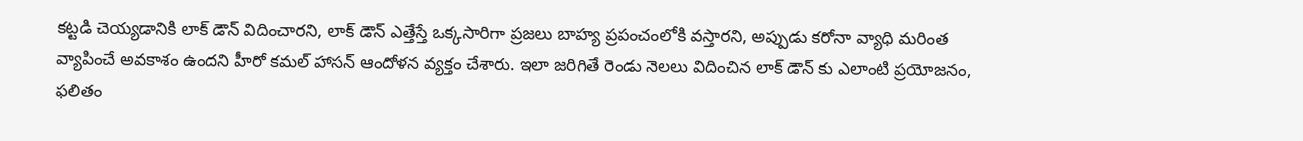కట్టడి చెయ్యడానికి లాక్ డౌన్ విదించారని, లాక్ డౌన్ ఎత్తేస్తే ఒక్కసారిగా ప్రజలు బాహ్య ప్రపంచంలోకి వస్తారని, అప్పుడు కరోనా వ్యాధి మరింత వ్యాపించే అవకాశం ఉందని హీరో కమల్ హాసన్ ఆందోళన వ్యక్తం చేశారు. ఇలా జరిగితే రెండు నెలలు విదించిన లాక్ డౌన్ కు ఎలాంటి ప్రయోజనం, ఫలితం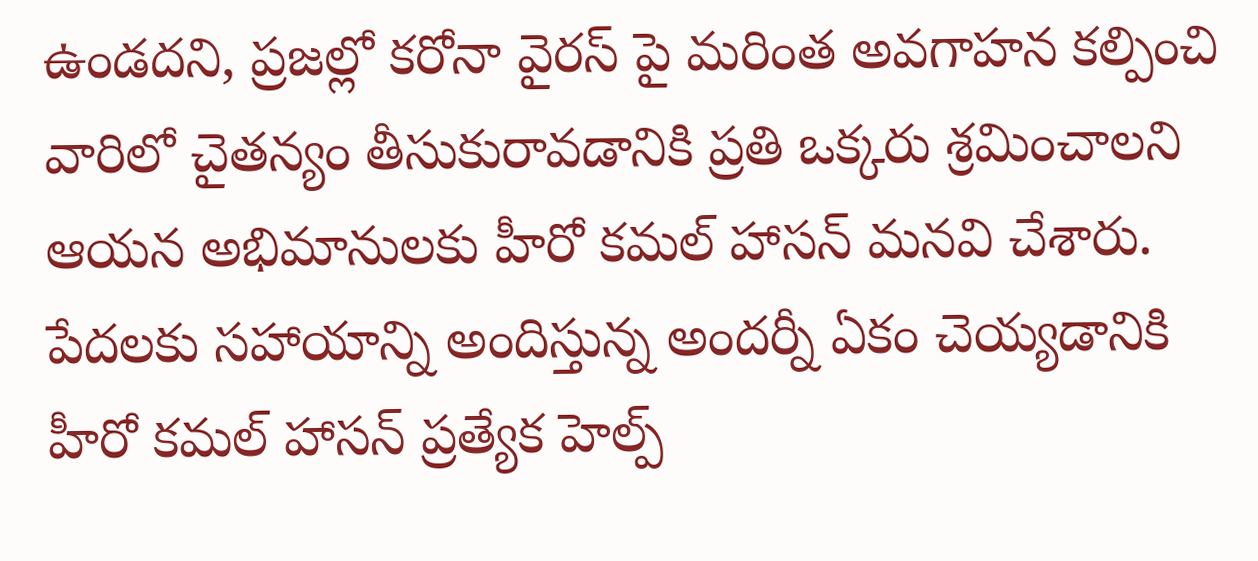ఉండదని, ప్రజల్లో కరోనా వైరస్ పై మరింత అవగాహన కల్పించి వారిలో చైతన్యం తీసుకురావడానికి ప్రతి ఒక్కరు శ్రమించాలని ఆయన అభిమానులకు హీరో కమల్ హాసన్ మనవి చేశారు. పేదలకు సహాయాన్ని అందిస్తున్న అందర్నీ ఏకం చెయ్యడానికి హీరో కమల్ హాసన్ ప్రత్యేక హెల్ప్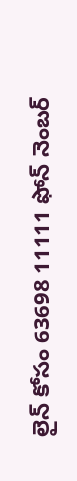లైన్ కోసం 63698 11111 ఫోన్ నెంబర్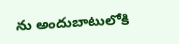ను అందుబాటులోకి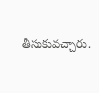తీసుకువచ్చారు.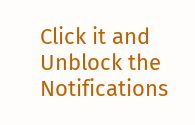Click it and Unblock the Notifications